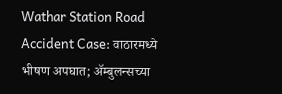Wathar Station Road Accident Case: वाठारमध्ये भीषण अपघात; ॲम्बुलन्सच्या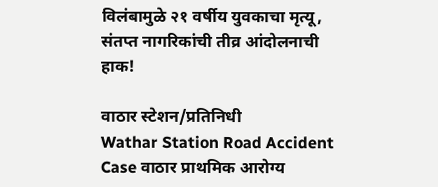विलंबामुळे २१ वर्षीय युवकाचा मृत्यू, संतप्त नागरिकांची तीव्र आंदोलनाची हाक!

वाठार स्टेशन/प्रतिनिधी
Wathar Station Road Accident Case वाठार प्राथमिक आरोग्य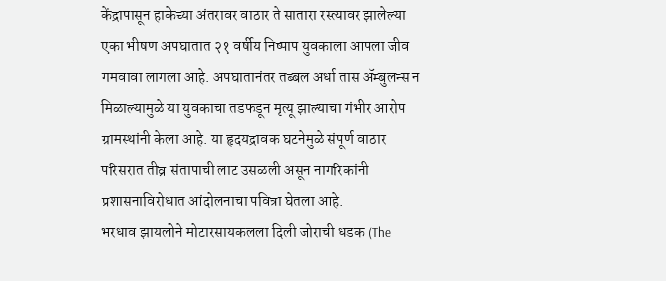केंद्रापासून हाकेच्या अंतरावर वाठार ते सातारा रस्त्यावर झालेल्या एका भीषण अपघातात २१ वर्षीय निष्पाप युवकाला आपला जीव गमवावा लागला आहे. अपघातानंतर तब्बल अर्धा तास ॲम्बुलन्स न मिळाल्यामुळे या युवकाचा तडफडून मृत्यू झाल्याचा गंभीर आरोप ग्रामस्थांनी केला आहे. या हृदयद्रावक घटनेमुळे संपूर्ण वाठार परिसरात तीव्र संतापाची लाट उसळली असून नागरिकांनी प्रशासनाविरोधात आंदोलनाचा पवित्रा घेतला आहे.
भरधाव झायलोने मोटारसायकलला दिली जोराची धडक (The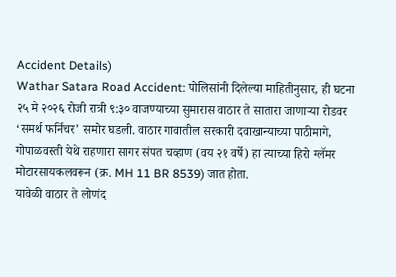Accident Details)
Wathar Satara Road Accident: पोलिसांनी दिलेल्या माहितीनुसार, ही घटना २५ मे २०२६ रोजी रात्री ९:३० वाजण्याच्या सुमारास वाठार ते सातारा जाणाऱ्या रोडवर ‘समर्थ फर्निचर’ समोर घडली. वाठार गावातील सरकारी दवाखान्याच्या पाठीमागे, गोपाळवस्ती येथे राहणारा सागर संपत चव्हाण (वय २१ वर्षे) हा त्याच्या हिरो ग्लॅमर मोटारसायकलवरून (क्र. MH 11 BR 8539) जात होता.
यावेळी वाठार ते लोणंद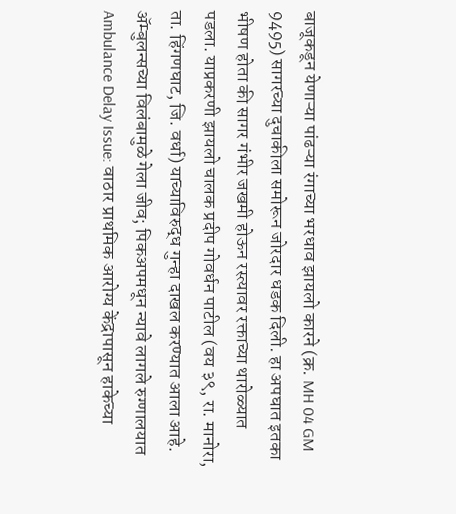बाजूकडून येणाऱ्या पांढऱ्या रंगाच्या भरधाव झायलो कारने (क्र. MH 04 GM 9495) सागरच्या दुचाकीला समोरून जोरदार धडक दिली. हा अपघात इतका भीषण होता की सागर गंभीर जखमी होऊन रस्त्यावर रक्ताच्या थारोळ्यात पडला. याप्रकरणी झायलो चालक प्रदीप गोवर्धन पाटील (वय ३९, रा. मानोरा, ता. हिंगणघाट, जि. वर्धा) याच्याविरुद्ध गुन्हा दाखल करण्यात आला आहे.
ॲम्बुलन्सच्या विलंबामुळे गेला जीव; पिकअपमधून न्यावे लागले रुग्णालयात
Ambulance Delay Issue: वाठार प्राथमिक आरोग्य केंद्रापासून हाकेच्या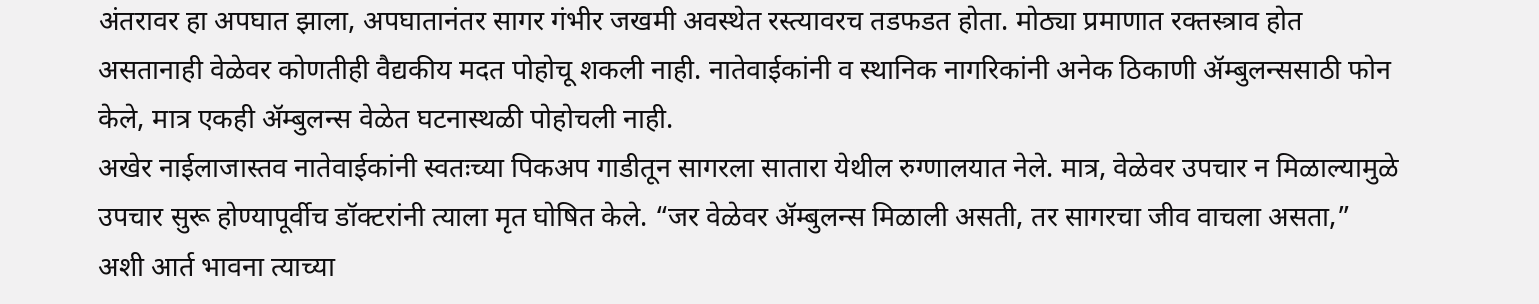अंतरावर हा अपघात झाला, अपघातानंतर सागर गंभीर जखमी अवस्थेत रस्त्यावरच तडफडत होता. मोठ्या प्रमाणात रक्तस्त्राव होत असतानाही वेळेवर कोणतीही वैद्यकीय मदत पोहोचू शकली नाही. नातेवाईकांनी व स्थानिक नागरिकांनी अनेक ठिकाणी ॲम्बुलन्ससाठी फोन केले, मात्र एकही ॲम्बुलन्स वेळेत घटनास्थळी पोहोचली नाही.
अखेर नाईलाजास्तव नातेवाईकांनी स्वतःच्या पिकअप गाडीतून सागरला सातारा येथील रुग्णालयात नेले. मात्र, वेळेवर उपचार न मिळाल्यामुळे उपचार सुरू होण्यापूर्वीच डॉक्टरांनी त्याला मृत घोषित केले. “जर वेळेवर ॲम्बुलन्स मिळाली असती, तर सागरचा जीव वाचला असता,” अशी आर्त भावना त्याच्या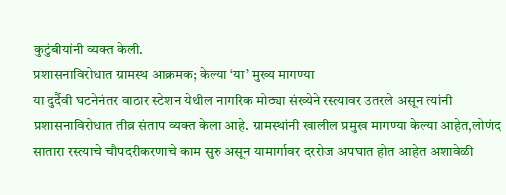कुटुंबीयांनी व्यक्त केली.
प्रशासनाविरोधात ग्रामस्थ आक्रमक; केल्या ‘या’ मुख्य मागण्या
या दुर्दैवी घटनेनंतर वाठार स्टेशन येथील नागरिक मोठ्या संख्येने रस्त्यावर उतरले असून त्यांनी प्रशासनाविरोधात तीव्र संताप व्यक्त केला आहे. ग्रामस्थांनी खालील प्रमुख मागण्या केल्या आहेत,लोणंद सातारा रस्त्याचे चौपदरीकरणाचे काम सुरु असून यामार्गावर दररोज अपघात होत आहेत अशावेळी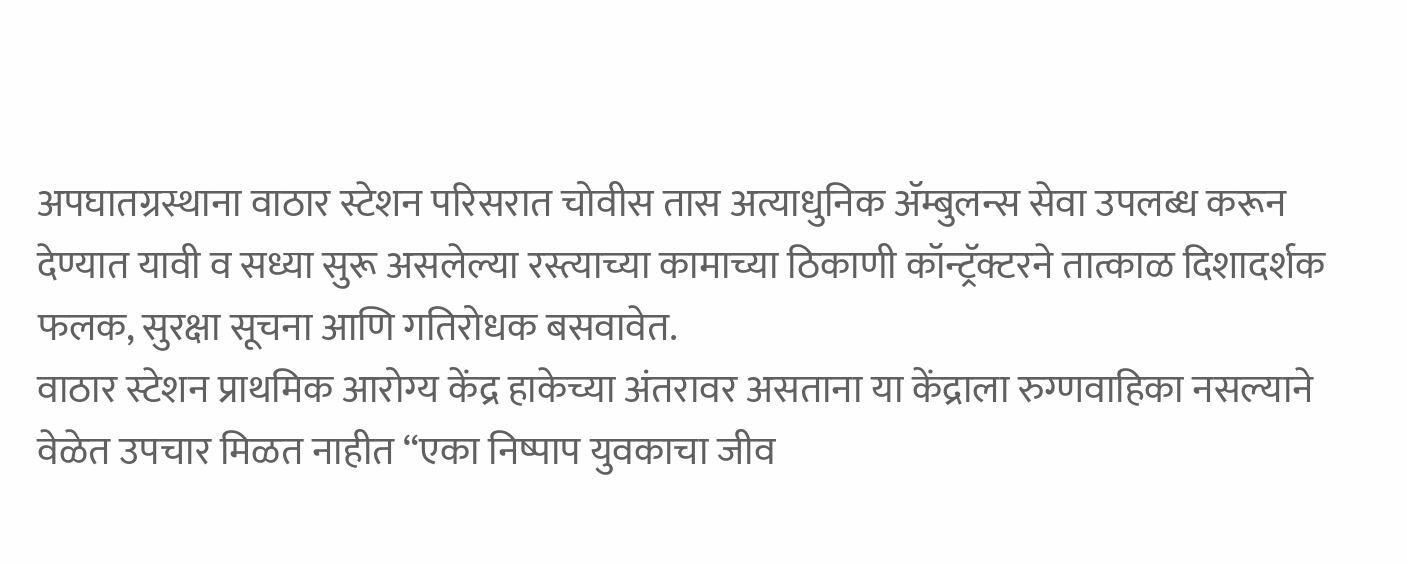अपघातग्रस्थाना वाठार स्टेशन परिसरात चोवीस तास अत्याधुनिक ॲम्बुलन्स सेवा उपलब्ध करून देण्यात यावी व सध्या सुरू असलेल्या रस्त्याच्या कामाच्या ठिकाणी कॉन्ट्रॅक्टरने तात्काळ दिशादर्शक फलक, सुरक्षा सूचना आणि गतिरोधक बसवावेत.
वाठार स्टेशन प्राथमिक आरोग्य केंद्र हाकेच्या अंतरावर असताना या केंद्राला रुग्णवाहिका नसल्याने वेळेत उपचार मिळत नाहीत “एका निष्पाप युवकाचा जीव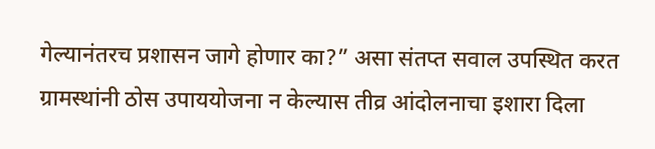गेल्यानंतरच प्रशासन जागे होणार का?” असा संतप्त सवाल उपस्थित करत ग्रामस्थांनी ठोस उपाययोजना न केल्यास तीव्र आंदोलनाचा इशारा दिला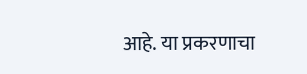आहे. या प्रकरणाचा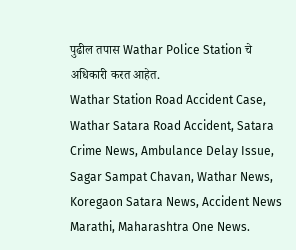पुढील तपास Wathar Police Station चे अधिकारी करत आहेत.
Wathar Station Road Accident Case, Wathar Satara Road Accident, Satara Crime News, Ambulance Delay Issue, Sagar Sampat Chavan, Wathar News, Koregaon Satara News, Accident News Marathi, Maharashtra One News.